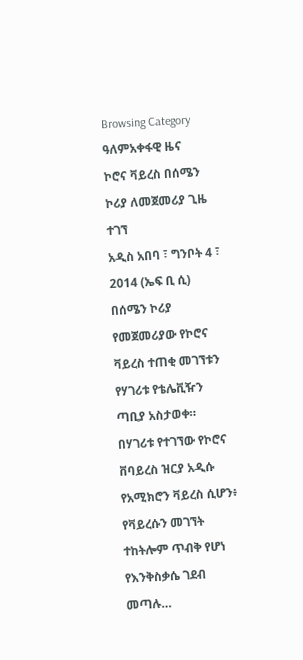Browsing Category
ዓለምአቀፋዊ ዜና
ኮሮና ቫይረስ በሰሜን ኮሪያ ለመጀመሪያ ጊዜ ተገኘ
አዲስ አበባ ፣ ግንቦት 4 ፣ 2014 (ኤፍ ቢ ሲ) በሰሜን ኮሪያ የመጀመሪያው የኮሮና ቫይረስ ተጠቂ መገኘቱን የሃገሪቱ የቴሌቪዥን ጣቢያ አስታወቀ።
በሃገሪቱ የተገኘው የኮሮና ቨባይረስ ዝርያ አዲሱ የአሚክሮን ቫይረስ ሲሆን፥ የቫይረሱን መገኘት ተከትሎም ጥብቅ የሆነ የእንቅስቃሴ ገደብ መጣሉ…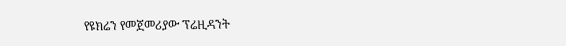የዩክሬን የመጀመሪያው ፕሬዚዳንት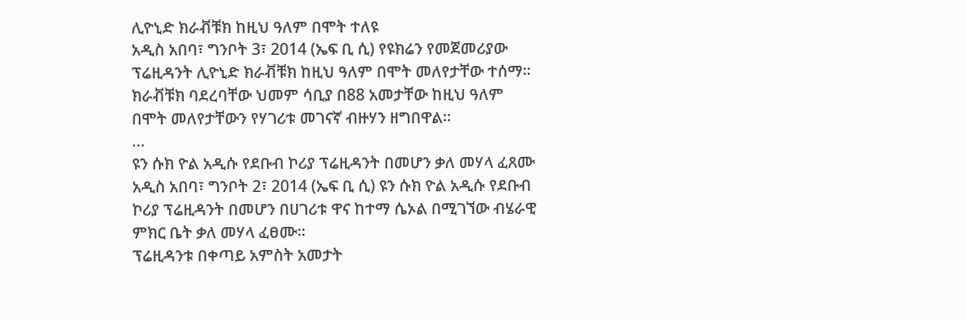ሊዮኒድ ክራቭቹክ ከዚህ ዓለም በሞት ተለዩ
አዲስ አበባ፣ ግንቦት 3፣ 2014 (ኤፍ ቢ ሲ) የዩክሬን የመጀመሪያው ፕሬዚዳንት ሊዮኒድ ክራቭቹክ ከዚህ ዓለም በሞት መለየታቸው ተሰማ።
ክራቭቹክ ባደረባቸው ህመም ሳቢያ በ88 አመታቸው ከዚህ ዓለም በሞት መለየታቸውን የሃገሪቱ መገናኛ ብዙሃን ዘግበዋል።
…
ዩን ሱክ ዮል አዲሱ የደቡብ ኮሪያ ፕሬዚዳንት በመሆን ቃለ መሃላ ፈጸሙ
አዲስ አበባ፣ ግንቦት 2፣ 2014 (ኤፍ ቢ ሲ) ዩን ሱክ ዮል አዲሱ የደቡብ ኮሪያ ፕሬዚዳንት በመሆን በሀገሪቱ ዋና ከተማ ሴኦል በሚገኘው ብሄራዊ ምክር ቤት ቃለ መሃላ ፈፀሙ።
ፕሬዚዳንቱ በቀጣይ አምስት አመታት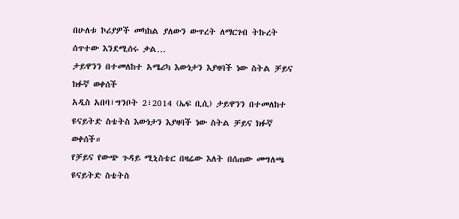በሁለቱ ኮሪያዎች መካከል ያለውን ውጥረት ለማርገብ ትኩረት ሰጥተው እንደሚሰሩ ቃል…
ታይዋንን በተመለከተ አሜሪካ እውነታን እያዛባች ነው ስትል ቻይና ክፉኛ ወቀሰች
አዲስ አበባ፣ግንቦት 2፣2014 (ኤፍ ቢሲ) ታይዋንን በተመለከተ ዩናይትድ ስቴትስ እውነታን እያዛባች ነው ስትል ቻይና ክፉኛ ወቀሰች።
የቻይና የውጭ ጉዳይ ሚኒስቴር በዛሬው እለት በሰጠው መግለጫ ዩናይትድ ስቴትስ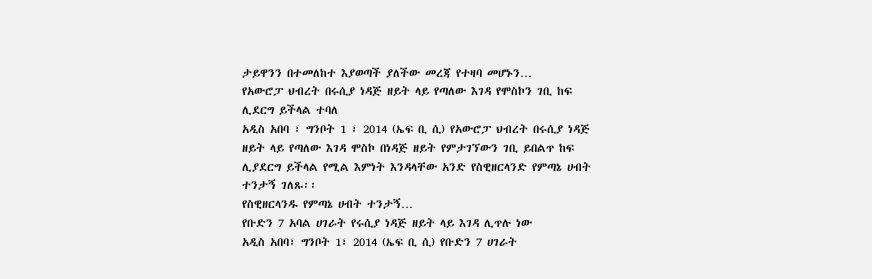ታይዋንን በተመለከተ እያወጣች ያለችው መረጃ የተዛባ መሆኑን…
የአውሮፓ ህብረት በሩሲያ ነዳጅ ዘይት ላይ የጣለው እገዳ የሞስኮን ገቢ ከፍ ሊደርግ ይችላል ተባለ
አዲስ አበባ ፣ ግንቦት 1 ፣ 2014 (ኤፍ ቢ ሲ) የአውሮፓ ህብረት በሩሲያ ነዳጅ ዘይት ላይ የጣለው እገዳ ሞስኮ በነዳጅ ዘይት የምታገኘውን ገቢ ይበልጥ ከፍ ሊያደርግ ይችላል የሚል እምነት እንዳላቸው አንድ የስዊዘርላንድ የምጣኔ ሀብት ተንታኝ ገለጹ፡፡
የስዊዘርላንዱ የምጣኔ ሀብት ተንታኝ…
የቡድን 7 አባል ሀገራት የሩሲያ ነዳጅ ዘይት ላይ እገዳ ሊጥሉ ነው
አዲስ አበባ፣ ግንቦት 1፣ 2014 (ኤፍ ቢ ሲ) የቡድን 7 ሀገራት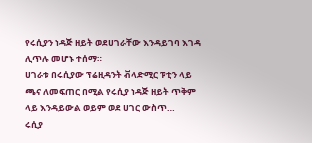የሩሲያን ነዳጅ ዘይት ወደሀገራቸው እንዳይገባ እገዳ ሊጥሉ መሆኑ ተሰማ።
ሀገራቱ በሩሲያው ፕሬዚዳንት ቭላድሚር ፑቲን ላይ ጫና ለመፍጠር በሚል የሩሲያ ነዳጅ ዘይት ጥቅም ላይ እንዳይውል ወይም ወደ ሀገር ውስጥ…
ሩሲያ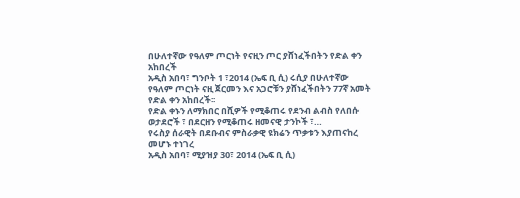በሁለተኛው የዓለም ጦርነት የናዚን ጦር ያሸነፈችበትን የድል ቀን አከበረች
አዲስ አበባ፣ ግንቦት 1 ፣2014 (ኤፍ ቢ ሲ) ሩሲያ በሁለተኛው የዓለም ጦርነት ናዚ ጀርመን እና አጋሮቹን ያሸነፈችበትን 77ኛ አመት የድል ቀን አከበረች፡፡
የድል ቀኑን ለማክበር በሺዎች የሚቆጠሩ የደንብ ልብስ የለበሱ ወታደሮች ፣ በደርዘን የሚቆጠሩ ዘመናዊ ታንኮች ፣…
የሩስያ ሰራዊት በደቡብና ምስራቃዊ ዩክሬን ጥቃቱን እያጠናከረ መሆኑ ተነገረ
አዲስ አበባ፣ ሚያዝያ 30፣ 2014 (ኤፍ ቢ ሲ)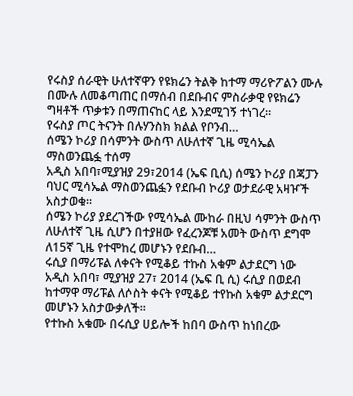የሩስያ ሰራዊት ሁለተኛዋን የዩክሬን ትልቅ ከተማ ማሪዮፖልን ሙሉ በሙሉ ለመቆጣጠር በማሰብ በደቡብና ምስራቃዊ የዩክሬን ግዛቶች ጥቃቱን በማጠናከር ላይ እንደሚገኝ ተነገረ።
የሩስያ ጦር ትናንት በሉሃንስክ ክልል የቦንብ…
ሰሜን ኮሪያ በሳምንት ውስጥ ለሁለተኛ ጊዜ ሚሳኤል ማስወንጨፏ ተሰማ
አዲስ አበባ፣ሚያዝያ 29፣2014 (ኤፍ ቢሲ) ሰሜን ኮሪያ በጃፓን ባህር ሚሳኤል ማስወንጨፏን የደቡብ ኮሪያ ወታደራዊ አዛዦች አስታወቁ።
ሰሜን ኮሪያ ያደረገችው የሚሳኤል ሙከራ በዚህ ሳምንት ውስጥ ለሁለተኛ ጊዜ ሲሆን በተያዘው የፈረንጆቹ አመት ውስጥ ደግሞ ለ15ኛ ጊዜ የተሞከረ መሆኑን የደቡብ…
ሩሲያ በማሪፑል ለቀናት የሚቆይ ተኩስ አቁም ልታደርግ ነው
አዲስ አበባ፣ ሚያዝያ 27፣ 2014 (ኤፍ ቢ ሲ) ሩሲያ በወደብ ከተማዋ ማሪፑል ለሶስት ቀናት የሚቆይ ተየኩስ አቁም ልታደርግ መሆኑን አስታውቃለች፡፡
የተኩስ አቁሙ በሩሲያ ሀይሎች ከበባ ውስጥ ከነበረው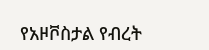የአዞቮስታል የብረት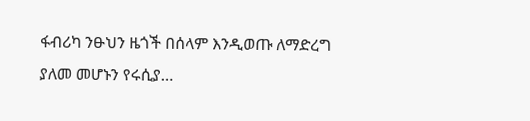ፋብሪካ ንፁህን ዜጎች በሰላም እንዲወጡ ለማድረግ ያለመ መሆኑን የሩሲያ…